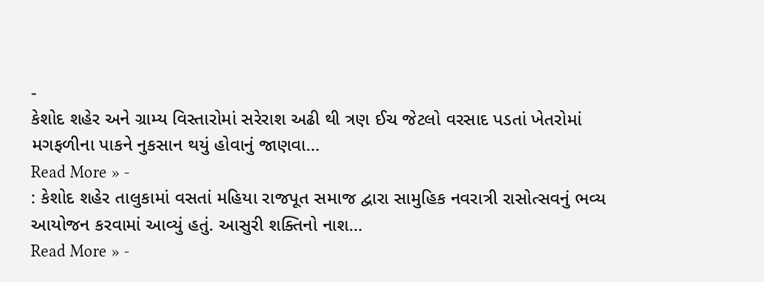-
કેશોદ શહેર અને ગ્રામ્ય વિસ્તારોમાં સરેરાશ અઢી થી ત્રણ ઈચ જેટલો વરસાદ પડતાં ખેતરોમાં મગફળીના પાકને નુકસાન થયું હોવાનું જાણવા…
Read More » -
: કેશોદ શહેર તાલુકામાં વસતાં મહિયા રાજપૂત સમાજ દ્વારા સામુહિક નવરાત્રી રાસોત્સવનું ભવ્ય આયોજન કરવામાં આવ્યું હતું. આસુરી શક્તિનો નાશ…
Read More » -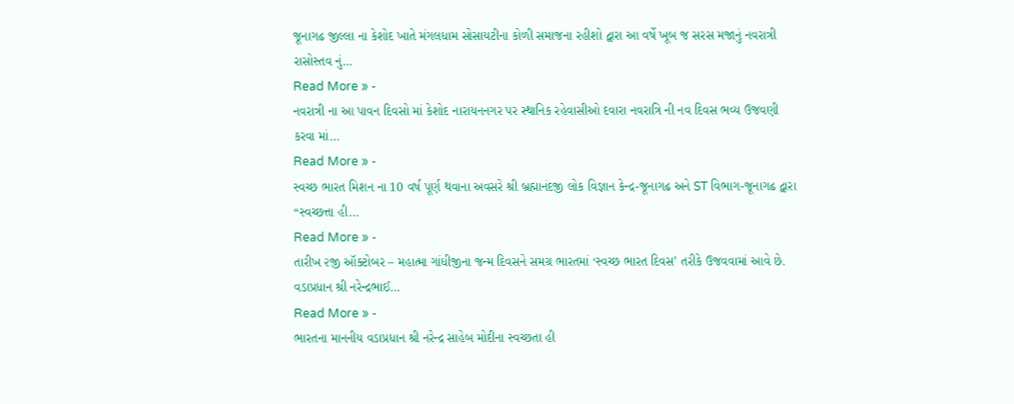જૂનાગઢ જીલ્લા ના કેશોદ ખાતે મંગલધામ સોસાયટીના કોળી સમાજના રહીશો દ્વારા આ વર્ષે ખૂબ જ સરસ મજાનું નવરાત્રી રાસોસ્તવ નું…
Read More » -
નવરાત્રી ના આ પાવન દિવસો માં કેશોદ નારાયનનગર પર સ્થાનિક રહેવાસીઓ દવારા નવરાત્રિ ની નવ દિવસ ભવ્ય ઉજવણી કરવા માં…
Read More » -
સ્વચ્છ ભારત મિશન ના 10 વર્ષ પૂર્ણ થવાના અવસરે શ્રી બ્રહ્માનંદજી લોક વિજ્ઞાન કેન્દ્ર-જૂનાગઢ અને ST વિભાગ-જૂનાગઢ દ્વારા “સ્વચ્છત્તા હી…
Read More » -
તારીખ ૨જી ઑક્ટોબર – મહાત્મા ગાંધીજીના જન્મ દિવસને સમગ્ર ભારતમાં ‘સ્વચ્છ ભારત દિવસ’ તરીકે ઉજવવામાં આવે છે. વડાપ્રધાન શ્રી નરેન્દ્રભાઈ…
Read More » -
ભારતના માનનીય વડાપ્રધાન શ્રી નરેન્દ્ર સાહેબ મોદીના સ્વચ્છતા હી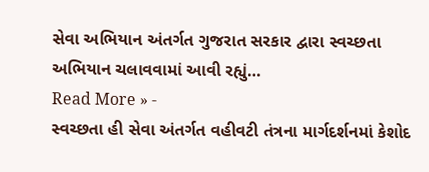સેવા અભિયાન અંતર્ગત ગુજરાત સરકાર દ્વારા સ્વચ્છતા અભિયાન ચલાવવામાં આવી રહ્યું…
Read More » -
સ્વચ્છતા હી સેવા અંતર્ગત વહીવટી તંત્રના માર્ગદર્શનમાં કેશોદ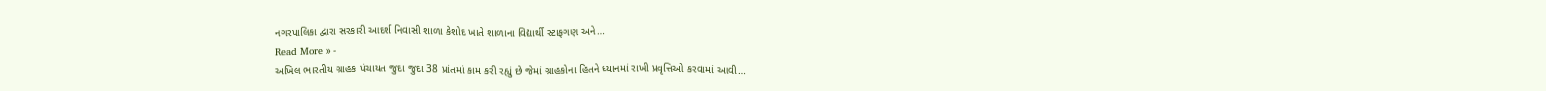નગરપાલિકા દ્વારા સરકારી આદર્શ નિવાસી શાળા કેશોદ ખાતે શાળાના વિદ્યાર્થી સ્ટાફગણ અને…
Read More » -
અખિલ ભારતીય ગ્રાહક પંચાયત જુદા જુદા 38 પ્રાંતમાં કામ કરી રહ્યું છે જેમાં ગ્રાહકોના હિતને ધ્યાનમાં રાખી પ્રવૃત્તિઓ કરવામાં આવી…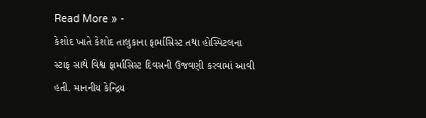Read More » -
કેશોદ ખાતે કેશોદ તાલુકાના ફાર્માસિસ્ટ તથા હોસ્પિટલના સ્ટાફ સાથે વિશ્વ ફાર્માસિસ્ટ દિવસની ઉજવણી કરવામાં આવી હતી. માનનીય કેન્દ્રિય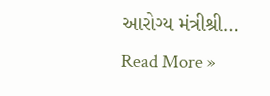આરોગ્ય મંત્રીશ્રી…
Read More »